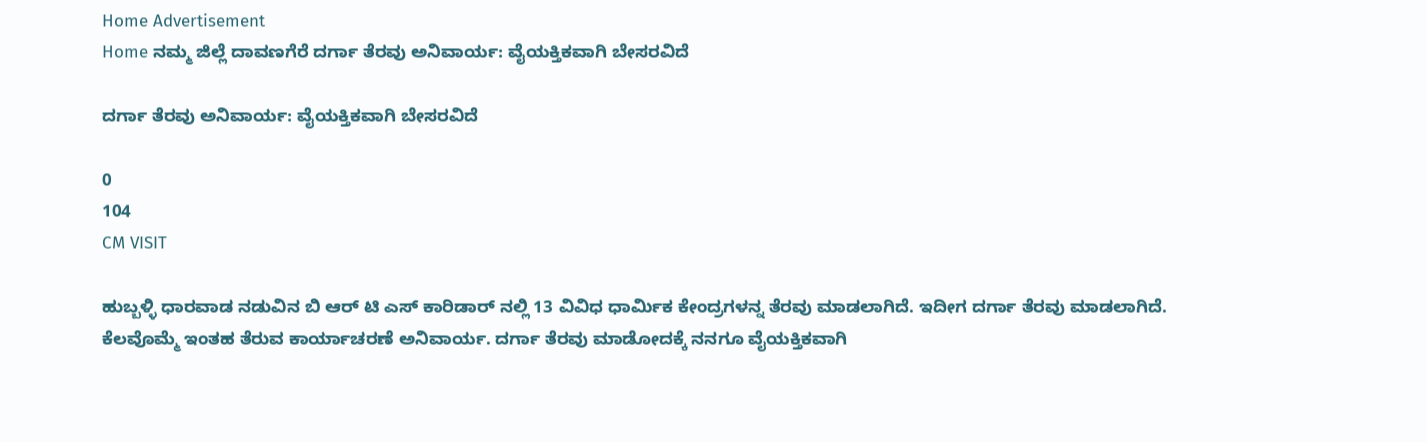Home Advertisement
Home ನಮ್ಮ ಜಿಲ್ಲೆ ದಾವಣಗೆರೆ ದರ್ಗಾ ತೆರವು ಅನಿವಾರ್ಯ: ವೈಯಕ್ತಿಕವಾಗಿ ಬೇಸರವಿದೆ

ದರ್ಗಾ ತೆರವು ಅನಿವಾರ್ಯ: ವೈಯಕ್ತಿಕವಾಗಿ ಬೇಸರವಿದೆ

0
104
CM VISIT

ಹುಬ್ಬಳ್ಳಿ ಧಾರವಾಡ ನಡುವಿನ ಬಿ ಆರ್ ಟಿ ಎಸ್ ಕಾರಿಡಾರ್ ನಲ್ಲಿ 13 ವಿವಿಧ ಧಾರ್ಮಿಕ ಕೇಂದ್ರಗಳನ್ನ ತೆರವು ಮಾಡಲಾಗಿದೆ. ಇದೀಗ ದರ್ಗಾ ತೆರವು ಮಾಡಲಾಗಿದೆ. ಕೆಲವೊಮ್ಮೆ ಇಂತಹ ತೆರುವ ಕಾರ್ಯಾಚರಣೆ ಅನಿವಾರ್ಯ. ದರ್ಗಾ ತೆರವು ಮಾಡೋದಕ್ಕೆ ನನಗೂ ವೈಯಕ್ತಿಕವಾಗಿ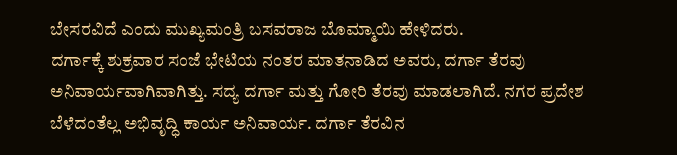ಬೇಸರವಿದೆ ಎಂದು ಮುಖ್ಯಮಂತ್ರಿ ಬಸವರಾಜ ಬೊಮ್ಮಾಯಿ‌ ಹೇಳಿದರು.
ದರ್ಗಾಕ್ಕೆ ಶುಕ್ರವಾರ ಸಂಜೆ‌ ಭೇಟಿಯ ನಂತರ ಮಾತನಾಡಿದ ಅವರು, ದರ್ಗಾ ತೆರವು ಅನಿವಾರ್ಯವಾಗಿವಾಗಿತ್ತು. ಸದ್ಯ ದರ್ಗಾ ಮತ್ತು ಗೋರಿ ತೆರವು ಮಾಡಲಾಗಿದೆ. ನಗರ ಪ್ರದೇಶ ಬೆಳೆದಂತೆಲ್ಲ ಅಭಿವೃದ್ಧಿ ಕಾರ್ಯ ಅನಿವಾರ್ಯ. ದರ್ಗಾ ತೆರವಿನ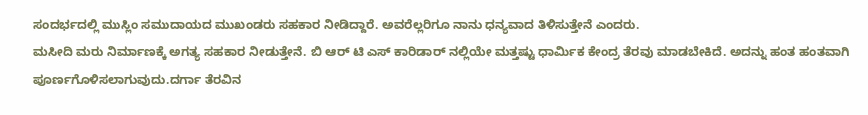ಸಂದರ್ಭದಲ್ಲಿ ಮುಸ್ಲಿಂ ಸಮುದಾಯದ ಮುಖಂಡರು ಸಹಕಾರ ನೀಡಿದ್ದಾರೆ. ಅವರೆಲ್ಲರಿಗೂ ನಾನು ಧನ್ಯವಾದ ತಿಳಿಸುತ್ತೇನೆ ಎಂದರು.
ಮಸೀದಿ ಮರು ನಿರ್ಮಾಣಕ್ಕೆ ಅಗತ್ಯ ಸಹಕಾರ ನೀಡುತ್ತೇನೆ. ಬಿ ಆರ್ ಟಿ ಎಸ್ ಕಾರಿಡಾರ್ ನಲ್ಲಿಯೇ ಮತ್ತಷ್ಟು ಧಾರ್ಮಿಕ ಕೇಂದ್ರ ತೆರವು ಮಾಡಬೇಕಿದೆ. ಅದನ್ನು ಹಂತ ಹಂತವಾಗಿ ಪೂರ್ಣಗೊಳಿಸಲಾಗುವುದು.ದರ್ಗಾ ತೆರವಿನ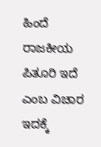ಹಿಂದೆ ರಾಜಕೀಯ ಪಿತೂರಿ ಇದೆ ಎಂಬ ವಿಚಾರ ಇದಕ್ಕೆ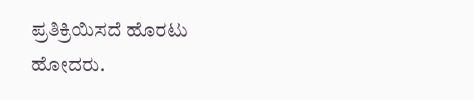ಪ್ರತಿಕ್ರಿಯಿಸದೆ ಹೊರಟು ಹೋದರು.